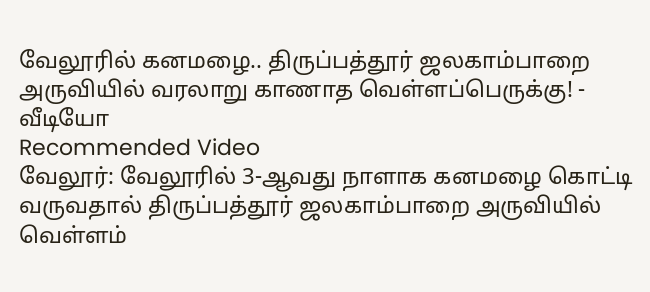வேலூரில் கனமழை.. திருப்பத்தூர் ஜலகாம்பாறை அருவியில் வரலாறு காணாத வெள்ளப்பெருக்கு! - வீடியோ
Recommended Video
வேலூர்: வேலூரில் 3-ஆவது நாளாக கனமழை கொட்டி வருவதால் திருப்பத்தூர் ஜலகாம்பாறை அருவியில் வெள்ளம்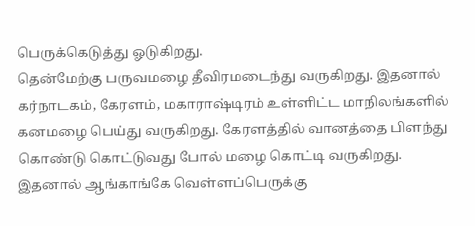பெருக்கெடுத்து ஓடுகிறது.
தென்மேற்கு பருவமழை தீவிரமடைந்து வருகிறது. இதனால் கர்நாடகம், கேரளம், மகாராஷ்டிரம் உள்ளிட்ட மாநிலங்களில் கனமழை பெய்து வருகிறது. கேரளத்தில் வானத்தை பிளந்து கொண்டு கொட்டுவது போல் மழை கொட்டி வருகிறது.
இதனால் ஆங்காங்கே வெள்ளப்பெருக்கு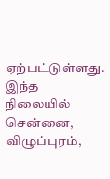ஏற்பட்டுள்ளது. இந்த நிலையில் சென்னை, விழுப்புரம்,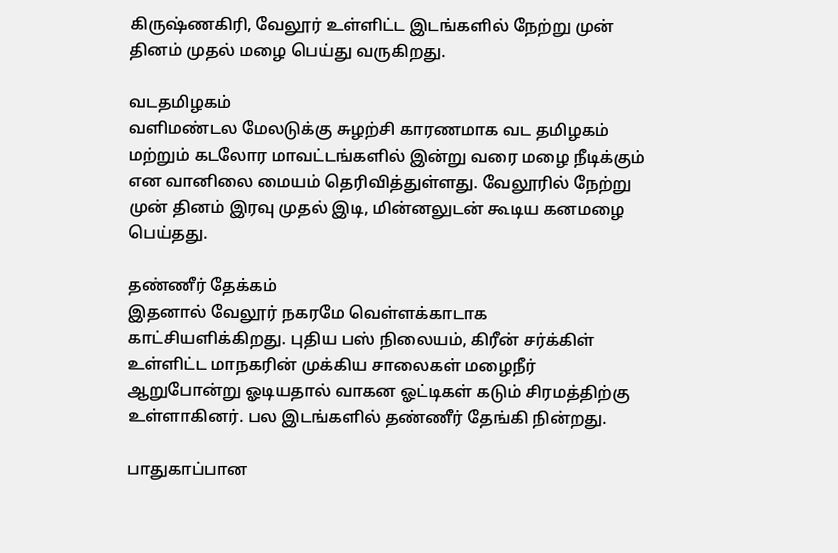கிருஷ்ணகிரி, வேலூர் உள்ளிட்ட இடங்களில் நேற்று முன் தினம் முதல் மழை பெய்து வருகிறது.

வடதமிழகம்
வளிமண்டல மேலடுக்கு சுழற்சி காரணமாக வட தமிழகம் மற்றும் கடலோர மாவட்டங்களில் இன்று வரை மழை நீடிக்கும் என வானிலை மையம் தெரிவித்துள்ளது. வேலூரில் நேற்று முன் தினம் இரவு முதல் இடி, மின்னலுடன் கூடிய கனமழை பெய்தது.

தண்ணீர் தேக்கம்
இதனால் வேலூர் நகரமே வெள்ளக்காடாக காட்சியளிக்கிறது. புதிய பஸ் நிலையம், கிரீன் சர்க்கிள் உள்ளிட்ட மாநகரின் முக்கிய சாலைகள் மழைநீர் ஆறுபோன்று ஓடியதால் வாகன ஓட்டிகள் கடும் சிரமத்திற்கு உள்ளாகினர். பல இடங்களில் தண்ணீர் தேங்கி நின்றது.

பாதுகாப்பான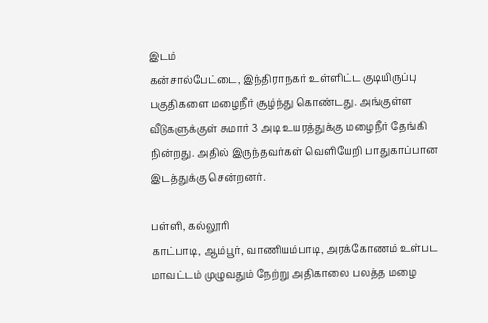இடம்
கன்சால்பேட்டை, இந்திராநகர் உள்ளிட்ட குடியிருப்பு பகுதிகளை மழைநீர் சூழ்ந்து கொண்டது. அங்குள்ள வீடுகளுக்குள் சுமார் 3 அடி உயரத்துக்கு மழைநீர் தேங்கி நின்றது. அதில் இருந்தவர்கள் வெளியேறி பாதுகாப்பான இடத்துக்கு சென்றனர்.

பள்ளி, கல்லூரி
காட்பாடி, ஆம்பூர், வாணியம்பாடி, அரக்கோணம் உள்பட மாவட்டம் முழுவதும் நேற்று அதிகாலை பலத்த மழை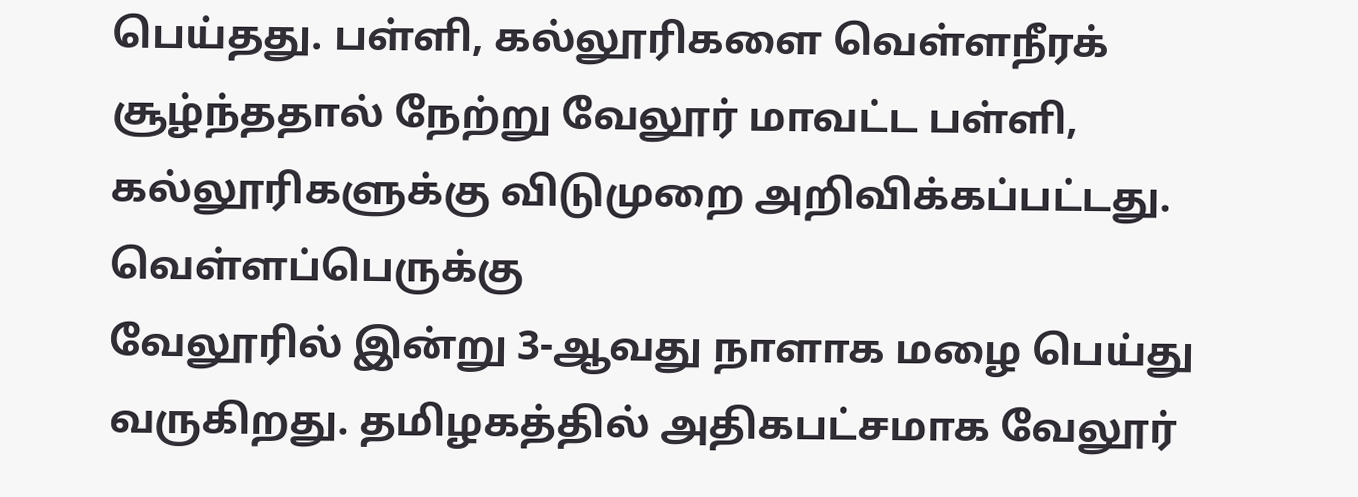பெய்தது. பள்ளி, கல்லூரிகளை வெள்ளநீரக் சூழ்ந்ததால் நேற்று வேலூர் மாவட்ட பள்ளி, கல்லூரிகளுக்கு விடுமுறை அறிவிக்கப்பட்டது.
வெள்ளப்பெருக்கு
வேலூரில் இன்று 3-ஆவது நாளாக மழை பெய்து வருகிறது. தமிழகத்தில் அதிகபட்சமாக வேலூர்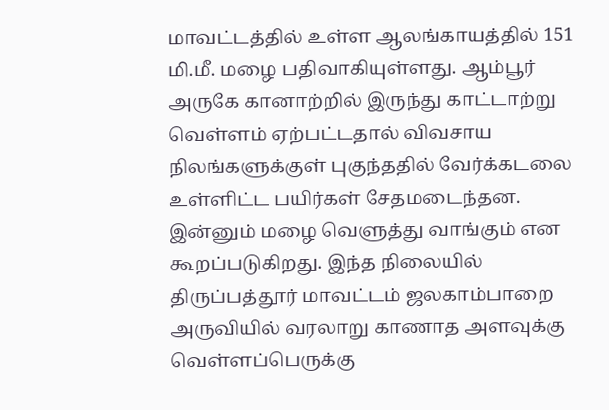மாவட்டத்தில் உள்ள ஆலங்காயத்தில் 151 மி.மீ. மழை பதிவாகியுள்ளது. ஆம்பூர் அருகே கானாற்றில் இருந்து காட்டாற்று வெள்ளம் ஏற்பட்டதால் விவசாய நிலங்களுக்குள் புகுந்ததில் வேர்க்கடலை உள்ளிட்ட பயிர்கள் சேதமடைந்தன. இன்னும் மழை வெளுத்து வாங்கும் என கூறப்படுகிறது. இந்த நிலையில் திருப்பத்தூர் மாவட்டம் ஜலகாம்பாறை அருவியில் வரலாறு காணாத அளவுக்கு வெள்ளப்பெருக்கு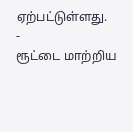ஏற்பட்டுள்ளது.
-
ரூட்டை மாற்றிய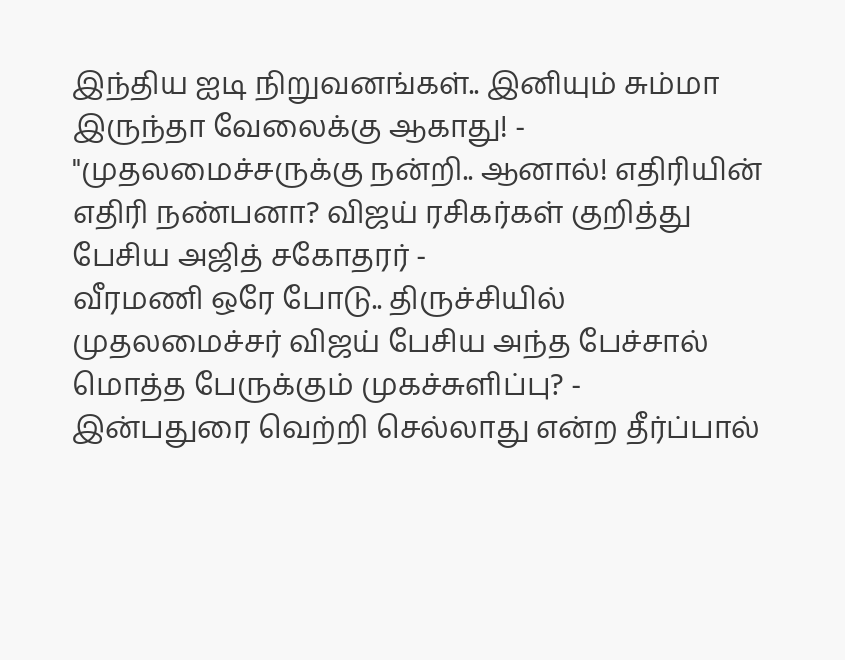இந்திய ஐடி நிறுவனங்கள்.. இனியும் சும்மா இருந்தா வேலைக்கு ஆகாது! -
"முதலமைச்சருக்கு நன்றி.. ஆனால்! எதிரியின் எதிரி நண்பனா? விஜய் ரசிகர்கள் குறித்து பேசிய அஜித் சகோதரர் -
வீரமணி ஒரே போடு.. திருச்சியில் முதலமைச்சர் விஜய் பேசிய அந்த பேச்சால் மொத்த பேருக்கும் முகச்சுளிப்பு? -
இன்பதுரை வெற்றி செல்லாது என்ற தீர்ப்பால்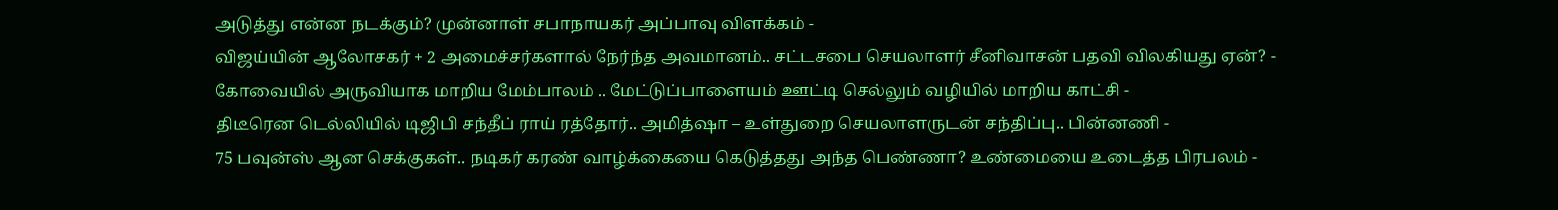அடுத்து என்ன நடக்கும்? முன்னாள் சபாநாயகர் அப்பாவு விளக்கம் -
விஜய்யின் ஆலோசகர் + 2 அமைச்சர்களால் நேர்ந்த அவமானம்.. சட்டசபை செயலாளர் சீனிவாசன் பதவி விலகியது ஏன்? -
கோவையில் அருவியாக மாறிய மேம்பாலம் .. மேட்டுப்பாளையம் ஊட்டி செல்லும் வழியில் மாறிய காட்சி -
திடீரென டெல்லியில் டிஜிபி சந்தீப் ராய் ரத்தோர்.. அமித்ஷா – உள்துறை செயலாளருடன் சந்திப்பு.. பின்னணி -
75 பவுன்ஸ் ஆன செக்குகள்.. நடிகர் கரண் வாழ்க்கையை கெடுத்தது அந்த பெண்ணா? உண்மையை உடைத்த பிரபலம் -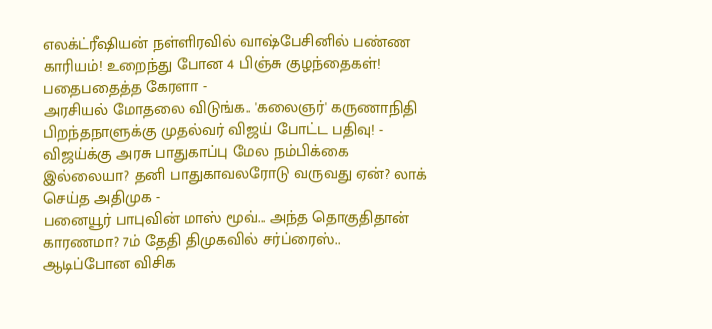எலக்ட்ரீஷியன் நள்ளிரவில் வாஷ்பேசினில் பண்ண காரியம்! உறைந்து போன 4 பிஞ்சு குழந்தைகள்! பதைபதைத்த கேரளா -
அரசியல் மோதலை விடுங்க.. 'கலைஞர்' கருணாநிதி பிறந்தநாளுக்கு முதல்வர் விஜய் போட்ட பதிவு! -
விஜய்க்கு அரசு பாதுகாப்பு மேல நம்பிக்கை இல்லையா? தனி பாதுகாவலரோடு வருவது ஏன்? லாக் செய்த அதிமுக -
பனையூர் பாபுவின் மாஸ் மூவ்... அந்த தொகுதிதான் காரணமா? 7ம் தேதி திமுகவில் சர்ப்ரைஸ்.. ஆடிப்போன விசிக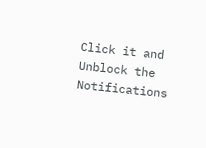Click it and Unblock the Notifications